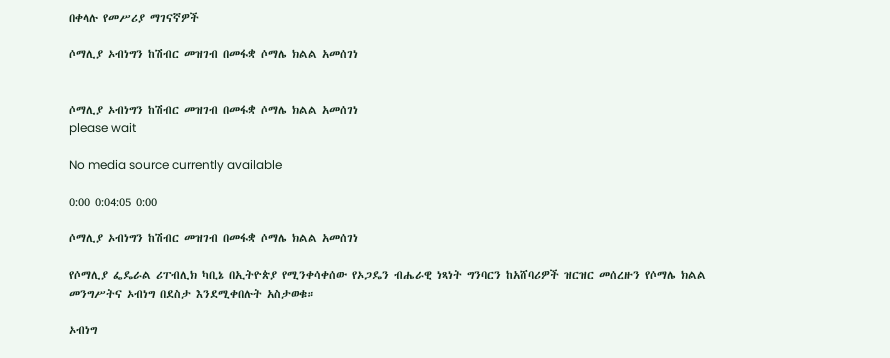በቀላሉ የመሥሪያ ማገናኛዎች

ሶማሊያ ኦብነግን ከሽብር መዝገብ በመፋቋ ሶማሌ ክልል አመሰገነ


ሶማሊያ ኦብነግን ከሽብር መዝገብ በመፋቋ ሶማሌ ክልል አመሰገነ
please wait

No media source currently available

0:00 0:04:05 0:00

ሶማሊያ ኦብነግን ከሽብር መዝገብ በመፋቋ ሶማሌ ክልል አመሰገነ

የሶማሊያ ፌዴራል ሪፐብሊክ ካቢኔ በኢትዮጵያ የሚንቀሳቀሰው የኦጋዴን ብሔራዊ ነጻነት ግንባርን ከአሸባሪዎች ዝርዝር መሰረዙን የሶማሌ ክልል መንግሥትና ኦብነግ በደስታ እንደሚቀበሉት አስታወቁ።

ኦብነግ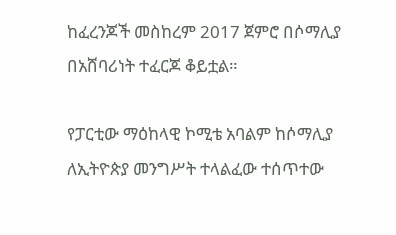ከፈረንጆች መስከረም 2017 ጀምሮ በሶማሊያ በአሸባሪነት ተፈርጆ ቆይቷል።

የፓርቲው ማዕከላዊ ኮሚቴ አባልም ከሶማሊያ ለኢትዮጵያ መንግሥት ተላልፈው ተሰጥተው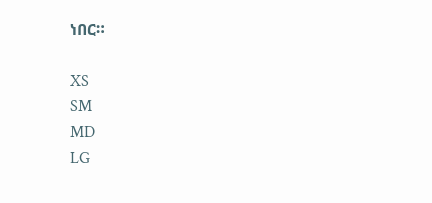ነበር።

XS
SM
MD
LG